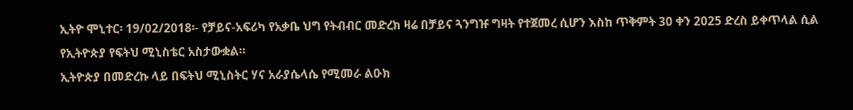ኢትዮ ሞኒተር፡ 19/02/2018፡- የቻይና-አፍሪካ የአቃቤ ህግ የትብብር መድረክ ዛሬ በቻይና ጓንግዡ ግዛት የተጀመረ ሲሆን እስከ ጥቅምት 30 ቀን 2025 ድረስ ይቀጥላል ሲል የኢትዮጵያ የፍትህ ሚኒስቴር አስታውቋል።
ኢትዮጵያ በመድረኩ ላይ በፍትህ ሚኒስትር ሃና አራያሴላሴ የሚመራ ልዑክ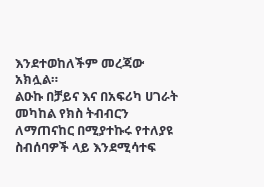እንደተወከለችም መረጃው አክሏል።
ልዑኩ በቻይና እና በአፍሪካ ሀገራት መካከል የክስ ትብብርን ለማጠናከር በሚያተኩሩ የተለያዩ ስብሰባዎች ላይ እንደሚሳተፍ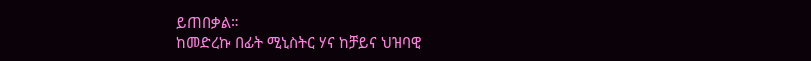ይጠበቃል።
ከመድረኩ በፊት ሚኒስትር ሃና ከቻይና ህዝባዊ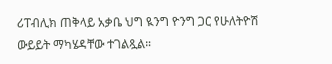ሪፐብሊክ ጠቅላይ አቃቤ ህግ ዪንግ ዮንግ ጋር የሁለትዮሽ ውይይት ማካሄዳቸው ተገልጿል።